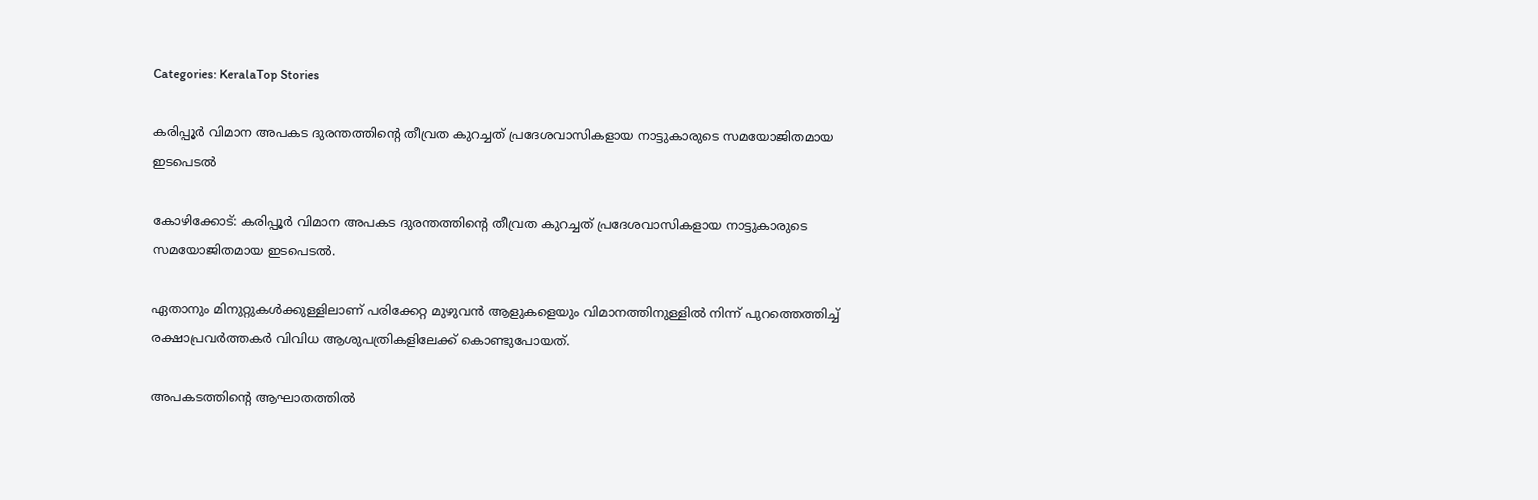Categories: KeralaTop Stories

കരിപ്പൂര്‍ വിമാന അപകട ദുരന്തത്തിന്റെ തീവ്രത കുറച്ചത് പ്രദേശവാസികളായ നാട്ടുകാരുടെ സമയോജിതമായ ഇടപെടല്‍

കോഴിക്കോട്: കരിപ്പൂര്‍ വിമാന അപകട ദുരന്തത്തിന്റെ തീവ്രത കുറച്ചത് പ്രദേശവാസികളായ നാട്ടുകാരുടെ സമയോജിതമായ ഇടപെടല്‍.

ഏതാനും മിനുറ്റുകള്‍ക്കുള്ളിലാണ് പരിക്കേറ്റ മുഴുവന്‍ ആളുകളെയും വിമാനത്തിനുള്ളില്‍ നിന്ന് പുറത്തെത്തിച്ച് രക്ഷാപ്രവര്‍ത്തകര്‍ വിവിധ ആശുപത്രികളിലേക്ക് കൊണ്ടുപോയത്.

അപകടത്തിന്റെ ആഘാതത്തില്‍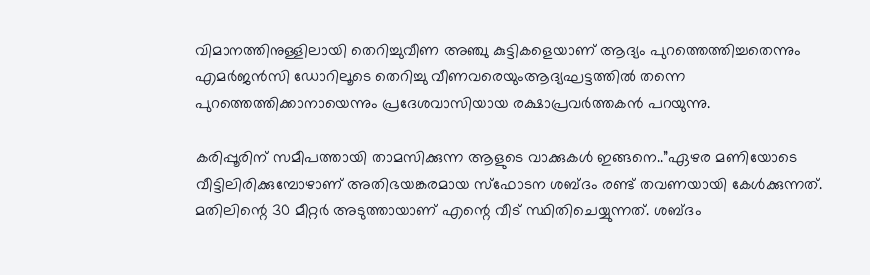വിമാനത്തിനുള്ളിലായി തെറിച്ചുവീണ അഞ്ചു കുട്ടികളെയാണ് ആദ്യം പുറത്തെത്തിച്ചതെന്നും എമര്‍ജന്‍സി ഡോറിലൂടെ തെറിച്ചു വീണവരെയുംആദ്യഘട്ടത്തില്‍ തന്നെ പുറത്തെത്തിക്കാനായെന്നും പ്രദേശവാസിയായ രക്ഷാപ്രവര്‍ത്തകന്‍ പറയുന്നു.

കരിപ്പൂരിന് സമീപത്തായി താമസിക്കുന്ന ആളുടെ വാക്കുകള്‍ ഇങ്ങനെ..”ഏഴര മണിയോടെ വീട്ടിലിരിക്കുമ്പോഴാണ് അതിഭയങ്കരമായ സ്‌ഫോടന ശബ്ദം രണ്ട് തവണയായി കേള്‍ക്കുന്നത്. മതിലിന്റെ 30 മീറ്റര്‍ അടുത്തായാണ് എന്റെ വീട് സ്ഥിതിചെയ്യുന്നത്. ശബ്ദം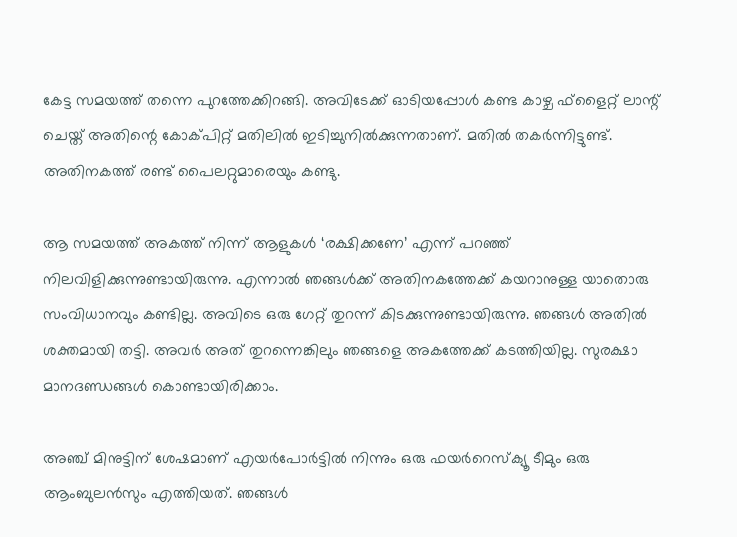കേട്ട സമയത്ത് തന്നെ പുറത്തേക്കിറങ്ങി. അവിടേക്ക് ഓടിയപ്പോള്‍ കണ്ട കാഴ്ച ഫ്‌ളൈറ്റ് ലാന്റ് ചെയ്ത് അതിന്റെ കോക്പിറ്റ് മതിലില്‍ ഇടിച്ചുനില്‍ക്കുന്നതാണ്. മതില്‍ തകര്‍ന്നിട്ടുണ്ട്. അതിനകത്ത് രണ്ട് പൈലറ്റുമാരെയും കണ്ടു.

ആ സമയത്ത് അകത്ത് നിന്ന് ആളുകള്‍ ‘രക്ഷിക്കണേ’ എന്ന് പറഞ്ഞ് നിലവിളിക്കുന്നുണ്ടായിരുന്നു. എന്നാല്‍ ഞങ്ങള്‍ക്ക് അതിനകത്തേക്ക് കയറാനുള്ള യാതൊരു സംവിധാനവും കണ്ടില്ല. അവിടെ ഒരു ഗേറ്റ് തുറന്ന് കിടക്കുന്നുണ്ടായിരുന്നു. ഞങ്ങള്‍ അതില്‍ ശക്തമായി തട്ടി. അവര്‍ അത് തുറന്നെങ്കിലും ഞങ്ങളെ അകത്തേക്ക് കടത്തിയില്ല. സുരക്ഷാ മാനദണ്ഡങ്ങള്‍ കൊണ്ടായിരിക്കാം.

അഞ്ച് മിനുട്ടിന് ശേഷമാണ് എയര്‍പോര്‍ട്ടില്‍ നിന്നും ഒരു ഫയര്‍റെസ്‌ക്യൂ ടീമും ഒരു ആംബുലന്‍സും എത്തിയത്. ഞങ്ങള്‍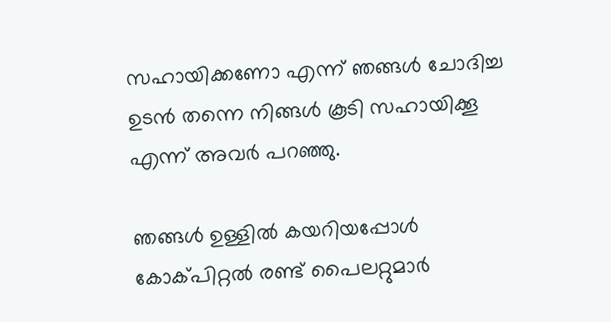സഹായിക്കണോ എന്ന് ഞങ്ങള്‍ ചോദിച്ച ഉടന്‍ തന്നെ നിങ്ങള്‍ കൂടി സഹായിക്കൂ എന്ന് അവര്‍ പറഞ്ഞു.

ഞങ്ങള്‍ ഉള്ളില്‍ കയറിയപ്പോള്‍ കോക്പിറ്റല്‍ രണ്ട് പൈലറ്റുമാര്‍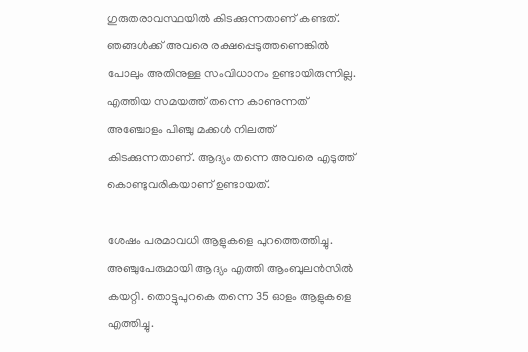ഗുരുതരാവസ്ഥയില്‍ കിടക്കുന്നതാണ് കണ്ടത്. ഞങ്ങള്‍ക്ക് അവരെ രക്ഷപ്പെടുത്തണെങ്കില്‍ പോലും അതിനുള്ള സംവിധാനം ഉണ്ടായിരുന്നില്ല. എത്തിയ സമയത്ത് തന്നെ കാണുന്നത് അഞ്ചോളം പിഞ്ചു മക്കള്‍ നിലത്ത് കിടക്കുന്നതാണ്. ആദ്യം തന്നെ അവരെ എടുത്ത് കൊണ്ടുവരികയാണ് ഉണ്ടായത്.

ശേഷം പരമാവധി ആളുകളെ പുറത്തെത്തിച്ചു. അഞ്ചുപേരുമായി ആദ്യം എത്തി ആംബുലന്‍സില്‍ കയറ്റി. തൊട്ടുപുറകെ തന്നെ 35 ഓളം ആളുകളെ എത്തിച്ചു.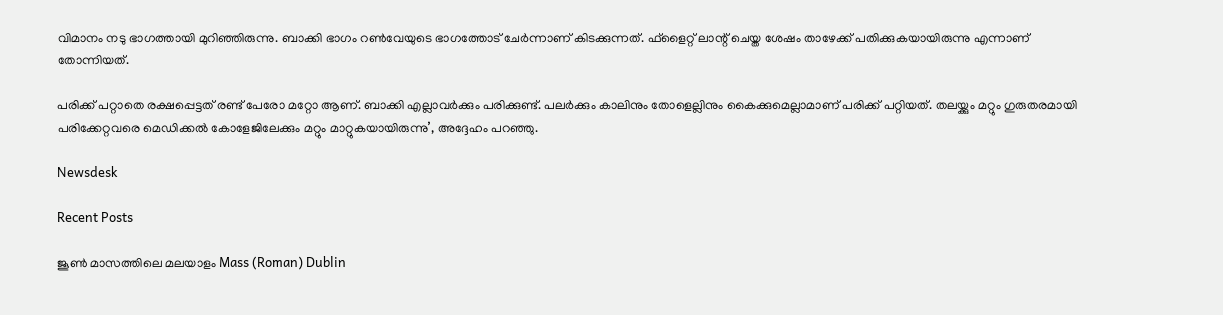വിമാനം നടു ഭാഗത്തായി മുറിഞ്ഞിരുന്നു. ബാക്കി ഭാഗം റണ്‍വേയുടെ ഭാഗത്തോട് ചേര്‍ന്നാണ് കിടക്കുന്നത്. ഫ്‌ളൈറ്റ് ലാന്റ് ചെയ്ത ശേഷം താഴേക്ക് പതിക്കുകയായിരുന്നു എന്നാണ് തോന്നിയത്.

പരിക്ക് പറ്റാതെ രക്ഷപ്പെട്ടത് രണ്ട് പേരോ മറ്റോ ആണ്. ബാക്കി എല്ലാവര്‍ക്കും പരിക്കുണ്ട്. പലര്‍ക്കും കാലിനും തോളെല്ലിനും കൈക്കുമെല്ലാമാണ് പരിക്ക് പറ്റിയത്. തലയ്ക്കും മറ്റും ഗുരുതരമായി പരിക്കേറ്റവരെ മെഡിക്കല്‍ കോളേജിലേക്കും മറ്റും മാറ്റുകയായിരുന്നു’, അദ്ദേഹം പറഞ്ഞു.

Newsdesk

Recent Posts

ജൂൺ മാസത്തിലെ മലയാളം Mass (Roman) Dublin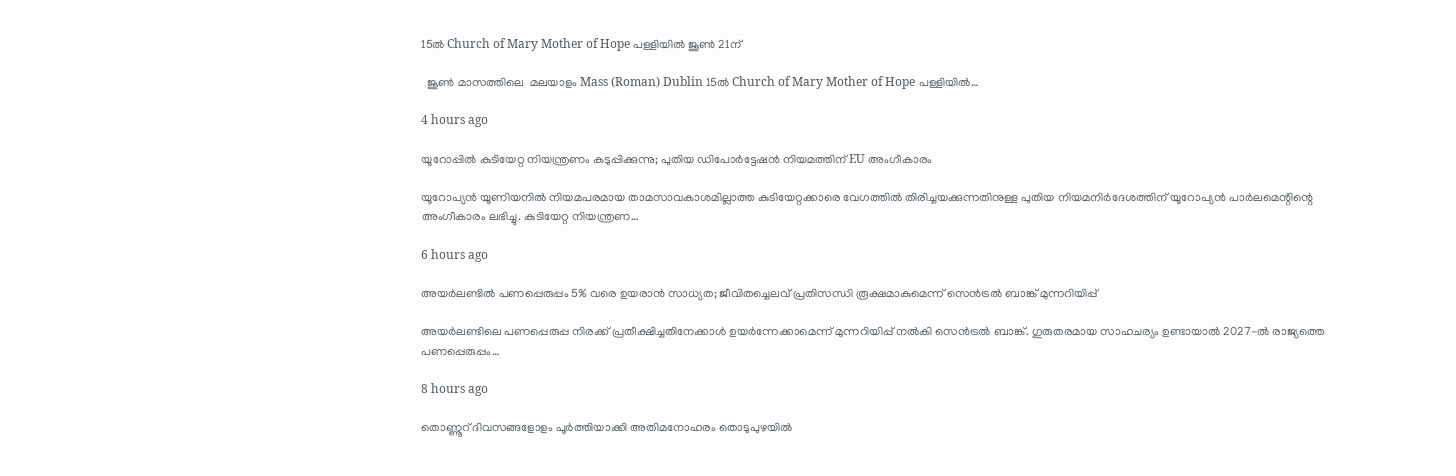15ൽ Church of Mary Mother of Hope പള്ളിയിൽ ജൂൺ 21ന്

  ജൂൺ മാസത്തിലെ  മലയാളം Mass (Roman) Dublin 15ൽ Church of Mary Mother of Hope പള്ളിയിൽ…

4 hours ago

യൂറോപ്പിൽ കുടിയേറ്റ നിയന്ത്രണം കടുപ്പിക്കുന്നു; പുതിയ ഡിപോർട്ടേഷൻ നിയമത്തിന് EU അംഗീകാരം

യൂറോപ്യൻ യൂണിയനിൽ നിയമപരമായ താമസാവകാശമില്ലാത്ത കുടിയേറ്റക്കാരെ വേഗത്തിൽ തിരിച്ചയക്കുന്നതിനുള്ള പുതിയ നിയമനിർദേശത്തിന് യൂറോപ്യൻ പാർലമെന്റിന്റെ അംഗീകാരം ലഭിച്ചു. കുടിയേറ്റ നിയന്ത്രണ…

6 hours ago

അയർലണ്ടിൽ പണപ്പെരുപ്പം 5% വരെ ഉയരാൻ സാധ്യത; ജീവിതച്ചെലവ് പ്രതിസന്ധി രൂക്ഷമാകുമെന്ന് സെൻട്രൽ ബാങ്ക് മുന്നറിയിപ്പ്

അയർലണ്ടിലെ പണപ്പെരുപ്പ നിരക്ക് പ്രതീക്ഷിച്ചതിനേക്കാൾ ഉയർന്നേക്കാമെന്ന് മുന്നറിയിപ്പ് നൽകി സെൻട്രൽ ബാങ്ക്. ഗുരുതരമായ സാഹചര്യം ഉണ്ടായാൽ 2027-ൽ രാജ്യത്തെ പണപ്പെരുപ്പം…

8 hours ago

തൊണ്ണൂറ് ദിവസങ്ങളോളം പൂർത്തിയാക്കി അതിമനോഹരം തൊടുപുഴയിൽ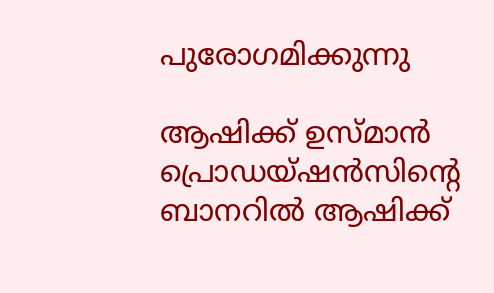പുരോഗമിക്കുന്നു

ആഷിക്ക് ഉസ്മാൻ പ്രൊഡയ്‌ഷൻസിൻ്റെ ബാനറിൽ ആഷിക്ക്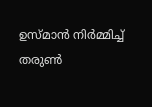ഉസ്‌മാൻ നിർമ്മിച്ച് തരുൺ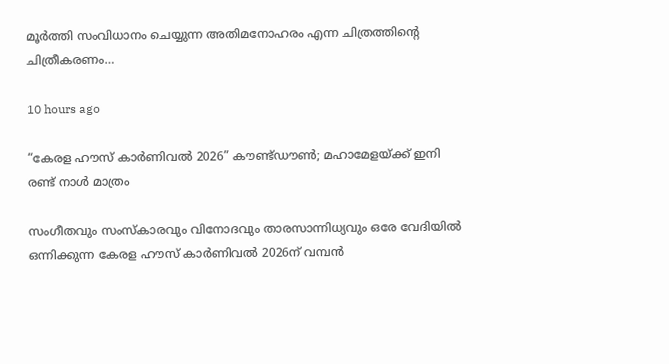മൂർത്തി സംവിധാനം ചെയ്യുന്ന അതിമനോഹരം എന്ന ചിത്രത്തിൻ്റെ ചിത്രീകരണം…

10 hours ago

“കേരള ഹൗസ് കാർണിവൽ 2026” കൗണ്ട്ഡൗൺ; മഹാമേളയ്ക്ക് ഇനി രണ്ട് നാൾ മാത്രം

സംഗീതവും സംസ്കാരവും വിനോദവും താരസാന്നിധ്യവും ഒരേ വേദിയിൽ ഒന്നിക്കുന്ന കേരള ഹൗസ് കാർണിവൽ 2026ന് വമ്പൻ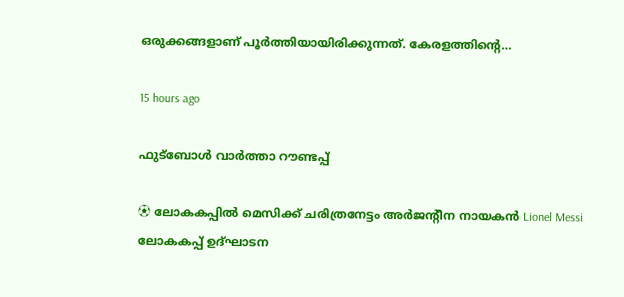ഒരുക്കങ്ങളാണ് പൂർത്തിയായിരിക്കുന്നത്. കേരളത്തിന്റെ…

15 hours ago

ഫുട്ബോൾ വാർത്താ റൗണ്ടപ്പ്

⚽ ലോകകപ്പിൽ മെസിക്ക് ചരിത്രനേട്ടം അർജന്റീന നായകൻ Lionel Messi ലോകകപ്പ് ഉദ്ഘാടന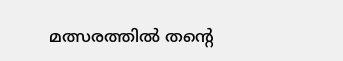മത്സരത്തിൽ തന്റെ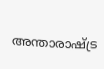അന്താരാഷ്ട്ര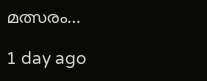മത്സരം…

1 day ago